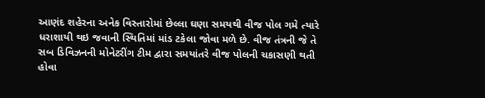આણંદ શહેરના અનેક વિસ્તારોમાં છેલ્લા ઘણા સમયથી વીજ પોલ ગમે ત્યારે ધરાશાયી થઇ જવાની સ્થિતિમાં માંડ ટકેલા જોવા મળે છે. વીજ તંત્રની જે તે સબ ડિવિઝનની મોનેટરીંગ ટીમ દ્વારા સમયાંતરે વીજ પોલની ચકાસણી થતી હોવા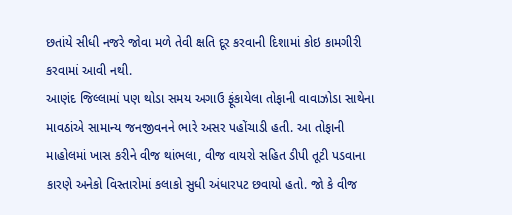છતાંયે સીધી નજરે જોવા મળે તેવી ક્ષતિ દૂર કરવાની દિશામાં કોઇ કામગીરી કરવામાં આવી નથી.
આણંદ જિલ્લામાં પણ થોડા સમય અગાઉ ફૂંકાયેલા તોફાની વાવાઝોડા સાથેના માવઠાંએ સામાન્ય જનજીવનને ભારે અસર પહોંચાડી હતી. આ તોફાની માહોલમાં ખાસ કરીને વીજ થાંભલા, વીજ વાયરો સહિત ડીપી તૂટી પડવાના કારણે અનેકો વિસ્તારોમાં કલાકો સુધી અંધારપટ છવાયો હતો. જો કે વીજ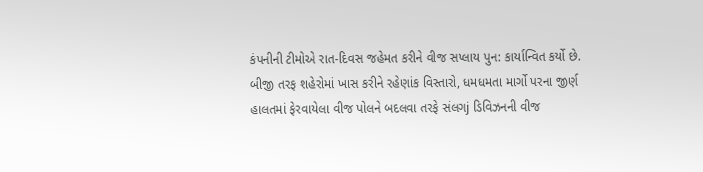કંપનીની ટીમોએ રાત-દિવસ જહેમત કરીને વીજ સપ્લાય પુન: કાર્યાન્વિત કર્યો છે.
બીજી તરફ શહેરોમાં ખાસ કરીને રહેણાંક વિસ્તારો, ધમધમતા માર્ગો પરના જીર્ણ હાલતમાં ફેરવાયેલા વીજ પોલને બદલવા તરફે સંલગj ડિવિઝનની વીજ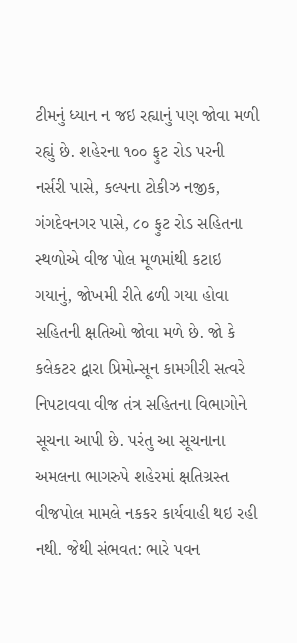ટીમનું ધ્યાન ન જઇ રહ્યાનું પણ જોવા મળી રહ્યું છે. શહેરના ૧૦૦ ફુટ રોડ પરની નર્સરી પાસે, કલ્પના ટોકીઝ નજીક, ગંગદેવનગર પાસે, ૮૦ ફુટ રોડ સહિતના સ્થળોએ વીજ પોલ મૂળમાંથી કટાઇ ગયાનું, જોખમી રીતે ઢળી ગયા હોવા સહિતની ક્ષતિઓ જોવા મળે છે. જો કે કલેકટર દ્વારા પ્રિમોન્સૂન કામગીરી સત્વરે નિપટાવવા વીજ તંત્ર સહિતના વિભાગોને સૂચના આપી છે. પરંતુ આ સૂચનાના અમલના ભાગરુપે શહેરમાં ક્ષતિગ્રસ્ત વીજપોલ મામલે નકકર કાર્યવાહી થઇ રહી નથી. જેથી સંભવત: ભારે પવન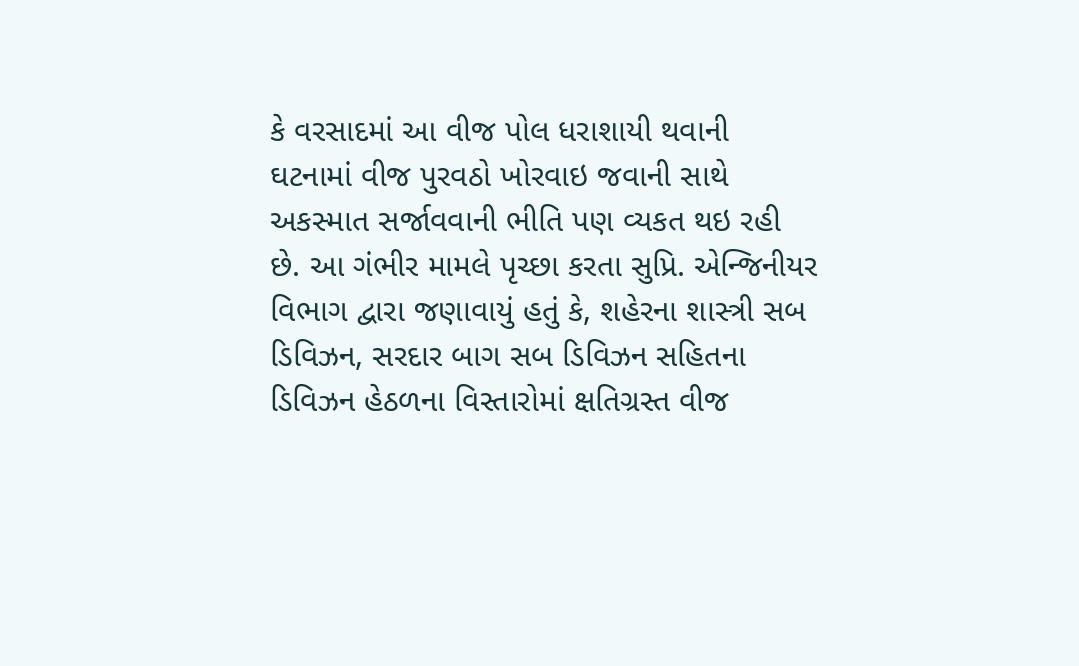કે વરસાદમાં આ વીજ પોલ ધરાશાયી થવાની ઘટનામાં વીજ પુરવઠો ખોરવાઇ જવાની સાથે અકસ્માત સર્જાવવાની ભીતિ પણ વ્યકત થઇ રહી છે. આ ગંભીર મામલે પૃચ્છા કરતા સુપ્રિ. એન્જિનીયર વિભાગ દ્વારા જણાવાયું હતું કે, શહેરના શાસ્ત્રી સબ ડિવિઝન, સરદાર બાગ સબ ડિવિઝન સહિતના ડિવિઝન હેઠળના વિસ્તારોમાં ક્ષતિગ્રસ્ત વીજ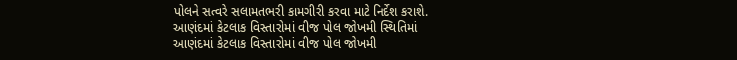પોલને સત્વરે સલામતભરી કામગીરી કરવા માટે નિર્દેશ કરાશે.
આણંદમાં કેટલાક વિસ્તારોમાં વીજ પોલ જોખમી સ્થિતિમાં
આણંદમાં કેટલાક વિસ્તારોમાં વીજ પોલ જોખમી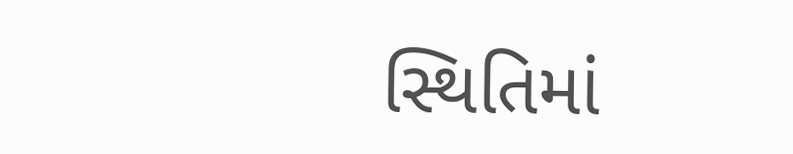સ્થિતિમાં